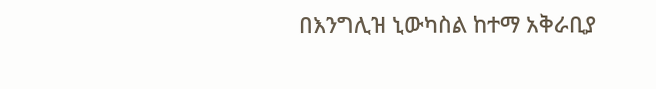በእንግሊዝ ኒውካስል ከተማ አቅራቢያ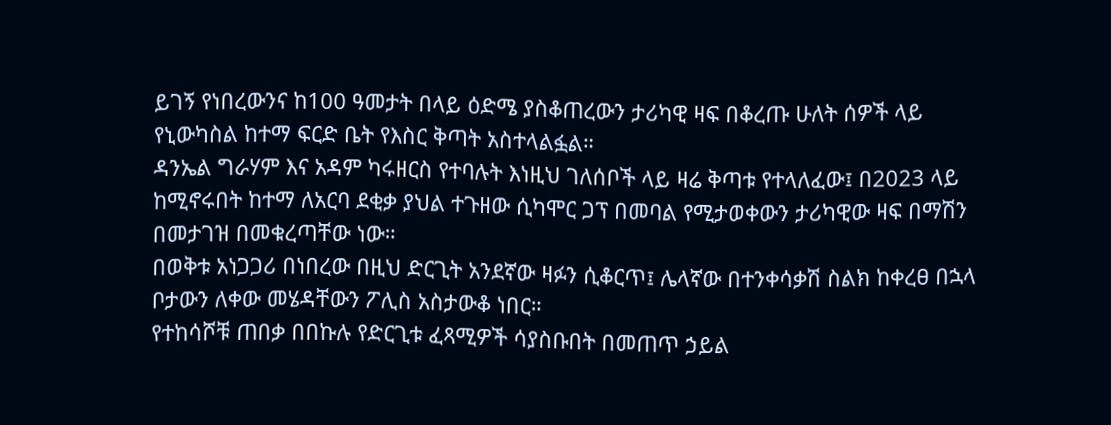ይገኝ የነበረውንና ከ100 ዓመታት በላይ ዕድሜ ያስቆጠረውን ታሪካዊ ዛፍ በቆረጡ ሁለት ሰዎች ላይ የኒውካስል ከተማ ፍርድ ቤት የእስር ቅጣት አስተላልፏል።
ዳንኤል ግራሃም እና አዳም ካሩዘርስ የተባሉት እነዚህ ገለሰቦች ላይ ዛሬ ቅጣቱ የተላለፈው፤ በ2023 ላይ ከሚኖሩበት ከተማ ለአርባ ደቂቃ ያህል ተጉዘው ሲካሞር ጋፕ በመባል የሚታወቀውን ታሪካዊው ዛፍ በማሽን በመታገዝ በመቁረጣቸው ነው።
በወቅቱ አነጋጋሪ በነበረው በዚህ ድርጊት አንደኛው ዛፉን ሲቆርጥ፤ ሌላኛው በተንቀሳቃሽ ስልክ ከቀረፀ በኋላ ቦታውን ለቀው መሄዳቸውን ፖሊስ አስታውቆ ነበር።
የተከሳሾቹ ጠበቃ በበኩሉ የድርጊቱ ፈጻሚዎች ሳያስቡበት በመጠጥ ኃይል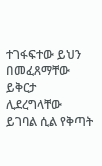ተገፋፍተው ይህን በመፈጸማቸው ይቅርታ ሊደረግላቸው ይገባል ሲል የቅጣት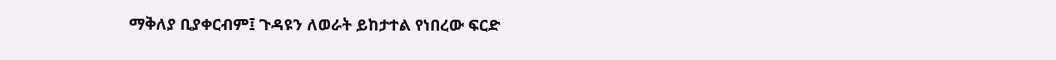ማቅለያ ቢያቀርብም፤ ጉዳዩን ለወራት ይከታተል የነበረው ፍርድ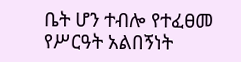ቤት ሆን ተብሎ የተፈፀመ የሥርዓት አልበኝነት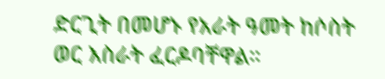ድርጊት በመሆኑ የአራት ዓመት ከሶስት ወር እስራት ፈርዶባቸዋል።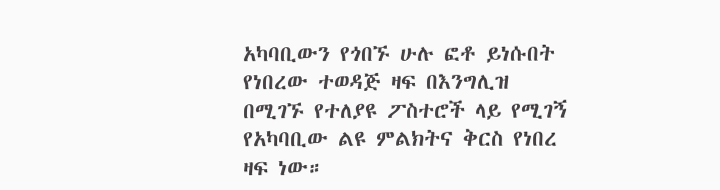አካባቢውን የጎበኙ ሁሉ ፎቶ ይነሱበት የነበረው ተወዳጅ ዛፍ በእንግሊዝ በሚገኙ የተለያዩ ፖስተሮች ላይ የሚገኝ የአካባቢው ልዩ ምልክትና ቅርስ የነበረ ዛፍ ነው።